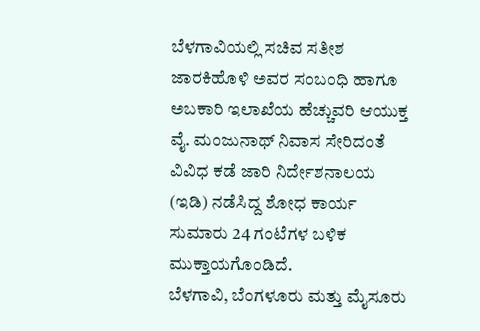ಬೆಳಗಾವಿಯಲ್ಲಿ ಸಚಿವ ಸತೀಶ ಜಾರಕಿಹೊಳಿ ಅವರ ಸಂಬಂಧಿ ಹಾಗೂ ಅಬಕಾರಿ ಇಲಾಖೆಯ ಹೆಚ್ಚುವರಿ ಆಯುಕ್ತ ವೈ. ಮಂಜುನಾಥ್ ನಿವಾಸ ಸೇರಿದಂತೆ ವಿವಿಧ ಕಡೆ ಜಾರಿ ನಿರ್ದೇಶನಾಲಯ (ಇಡಿ) ನಡೆಸಿದ್ದ ಶೋಧ ಕಾರ್ಯ ಸುಮಾರು 24 ಗಂಟೆಗಳ ಬಳಿಕ ಮುಕ್ತಾಯಗೊಂಡಿದೆ.
ಬೆಳಗಾವಿ, ಬೆಂಗಳೂರು ಮತ್ತು ಮೈಸೂರು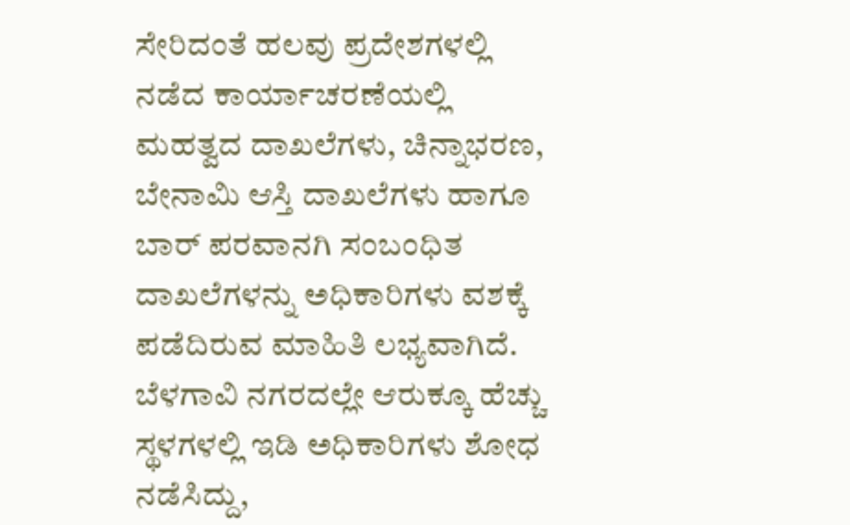ಸೇರಿದಂತೆ ಹಲವು ಪ್ರದೇಶಗಳಲ್ಲಿ ನಡೆದ ಕಾರ್ಯಾಚರಣೆಯಲ್ಲಿ ಮಹತ್ವದ ದಾಖಲೆಗಳು, ಚಿನ್ನಾಭರಣ, ಬೇನಾಮಿ ಆಸ್ತಿ ದಾಖಲೆಗಳು ಹಾಗೂ ಬಾರ್ ಪರವಾನಗಿ ಸಂಬಂಧಿತ ದಾಖಲೆಗಳನ್ನು ಅಧಿಕಾರಿಗಳು ವಶಕ್ಕೆ ಪಡೆದಿರುವ ಮಾಹಿತಿ ಲಭ್ಯವಾಗಿದೆ.
ಬೆಳಗಾವಿ ನಗರದಲ್ಲೇ ಆರುಕ್ಕೂ ಹೆಚ್ಚು ಸ್ಥಳಗಳಲ್ಲಿ ಇಡಿ ಅಧಿಕಾರಿಗಳು ಶೋಧ ನಡೆಸಿದ್ದು,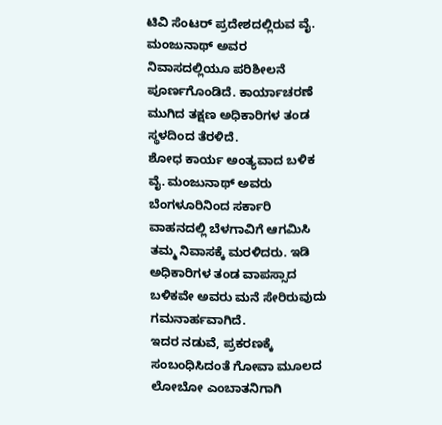ಟಿವಿ ಸೆಂಟರ್ ಪ್ರದೇಶದಲ್ಲಿರುವ ವೈ. ಮಂಜುನಾಥ್ ಅವರ ನಿವಾಸದಲ್ಲಿಯೂ ಪರಿಶೀಲನೆ ಪೂರ್ಣಗೊಂಡಿದೆ. ಕಾರ್ಯಾಚರಣೆ ಮುಗಿದ ತಕ್ಷಣ ಅಧಿಕಾರಿಗಳ ತಂಡ ಸ್ಥಳದಿಂದ ತೆರಳಿದೆ.
ಶೋಧ ಕಾರ್ಯ ಅಂತ್ಯವಾದ ಬಳಿಕ ವೈ. ಮಂಜುನಾಥ್ ಅವರು ಬೆಂಗಳೂರಿನಿಂದ ಸರ್ಕಾರಿ ವಾಹನದಲ್ಲಿ ಬೆಳಗಾವಿಗೆ ಆಗಮಿಸಿ ತಮ್ಮ ನಿವಾಸಕ್ಕೆ ಮರಳಿದರು. ಇಡಿ ಅಧಿಕಾರಿಗಳ ತಂಡ ವಾಪಸ್ಸಾದ ಬಳಿಕವೇ ಅವರು ಮನೆ ಸೇರಿರುವುದು ಗಮನಾರ್ಹವಾಗಿದೆ.
ಇದರ ನಡುವೆ, ಪ್ರಕರಣಕ್ಕೆ ಸಂಬಂಧಿಸಿದಂತೆ ಗೋವಾ ಮೂಲದ ಲೋಬೋ ಎಂಬಾತನಿಗಾಗಿ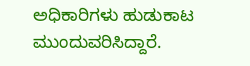ಅಧಿಕಾರಿಗಳು ಹುಡುಕಾಟ ಮುಂದುವರಿಸಿದ್ದಾರೆ.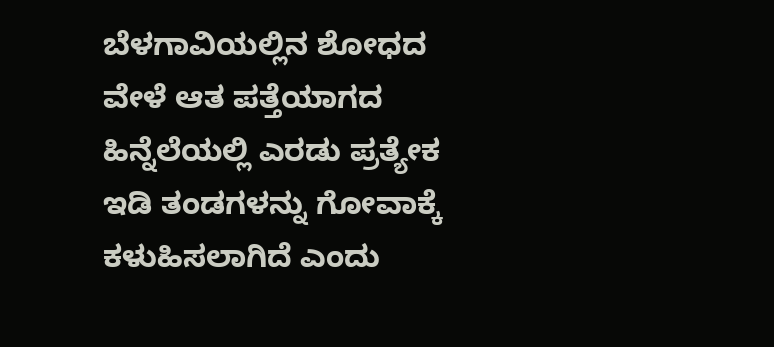ಬೆಳಗಾವಿಯಲ್ಲಿನ ಶೋಧದ ವೇಳೆ ಆತ ಪತ್ತೆಯಾಗದ ಹಿನ್ನೆಲೆಯಲ್ಲಿ ಎರಡು ಪ್ರತ್ಯೇಕ ಇಡಿ ತಂಡಗಳನ್ನು ಗೋವಾಕ್ಕೆ ಕಳುಹಿಸಲಾಗಿದೆ ಎಂದು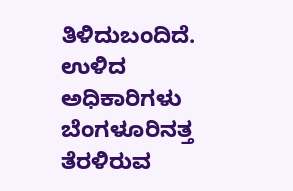ತಿಳಿದುಬಂದಿದೆ. ಉಳಿದ ಅಧಿಕಾರಿಗಳು ಬೆಂಗಳೂರಿನತ್ತ ತೆರಳಿರುವ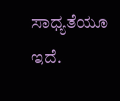ಸಾಧ್ಯತೆಯೂ ಇದೆ.